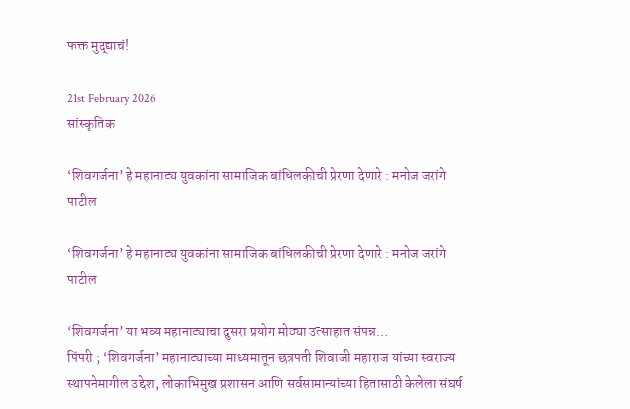फक्त मुद्द्याचं!

21st February 2026
सांस्कृतिक

‘शिवगर्जना’ हे महानाट्य युवकांना सामाजिक बांधिलकीची प्रेरणा देणारे : मनोज जरांगे पाटील

‘शिवगर्जना’ हे महानाट्य युवकांना सामाजिक बांधिलकीची प्रेरणा देणारे : मनोज जरांगे पाटील

‘शिवगर्जना’ या भव्य महानाट्याचा दुसरा प्रयोग मोठ्या उत्साहात संपन्न…
पिंपरी ; ‘शिवगर्जना’ महानाट्याच्या माध्यमातून छत्रपती शिवाजी महाराज यांच्या स्वराज्य स्थापनेमागील उद्देश, लोकाभिमुख प्रशासन आणि सर्वसामान्यांच्या हितासाठी केलेला संघर्ष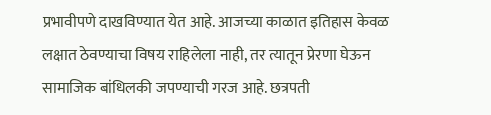प्रभावीपणे दाखविण्यात येत आहे. आजच्या काळात इतिहास केवळ लक्षात ठेवण्याचा विषय राहिलेला नाही, तर त्यातून प्रेरणा घेऊन सामाजिक बांधिलकी जपण्याची गरज आहे. छत्रपती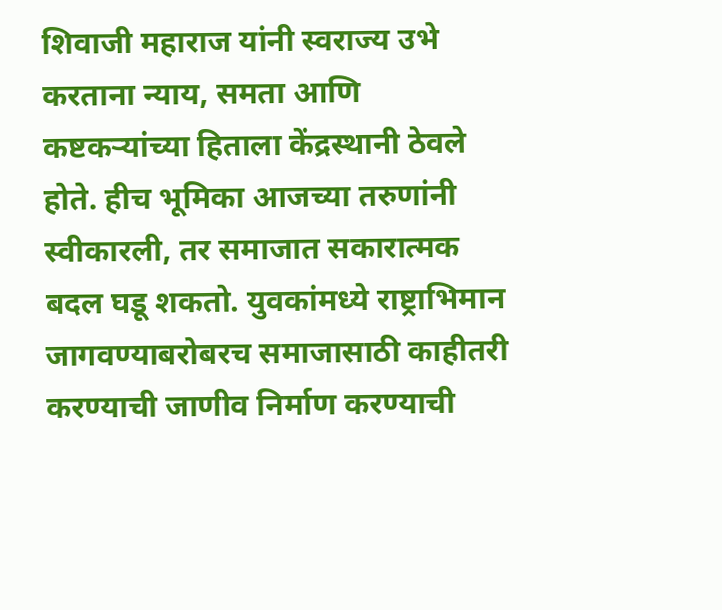शिवाजी महाराज यांनी स्वराज्य उभे करताना न्याय, समता आणि कष्टकऱ्यांच्या हिताला केंद्रस्थानी ठेवले होते. हीच भूमिका आजच्या तरुणांनी स्वीकारली, तर समाजात सकारात्मक बदल घडू शकतो. युवकांमध्ये राष्ट्राभिमान जागवण्याबरोबरच समाजासाठी काहीतरी करण्याची जाणीव निर्माण करण्याची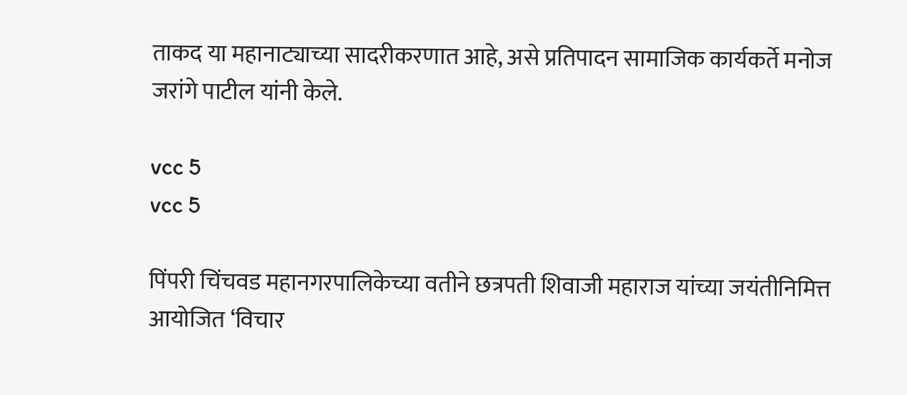ताकद या महानाट्याच्या सादरीकरणात आहे, असे प्रतिपादन सामाजिक कार्यकर्ते मनोज जरांगे पाटील यांनी केले.

vcc 5
vcc 5

पिंपरी चिंचवड महानगरपालिकेच्या वतीने छत्रपती शिवाजी महाराज यांच्या जयंतीनिमित्त आयोजित ‘विचार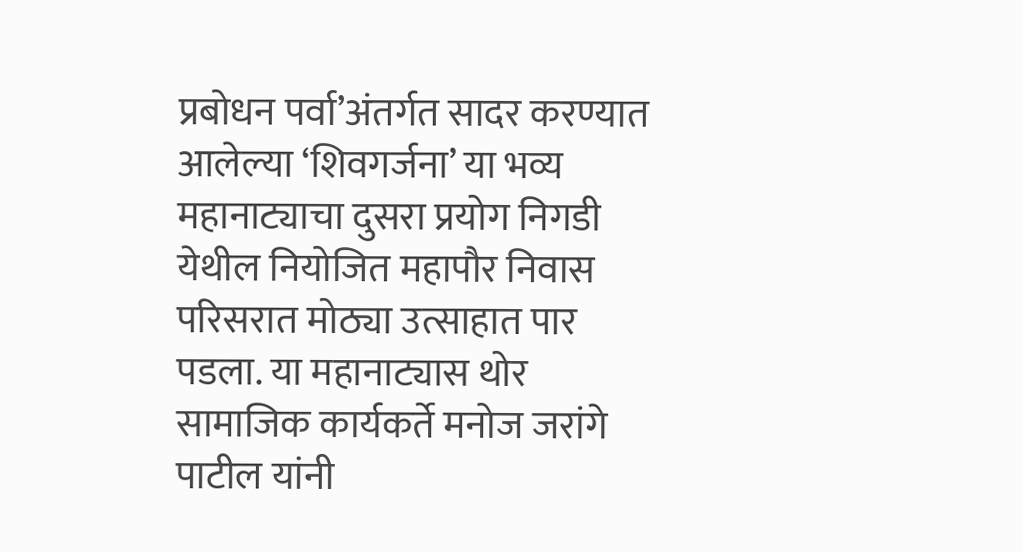प्रबोधन पर्वा’अंतर्गत सादर करण्यात आलेल्या ‘शिवगर्जना’ या भव्य महानाट्याचा दुसरा प्रयोग निगडी येथील नियोजित महापौर निवास परिसरात मोठ्या उत्साहात पार पडला. या महानाट्यास थोर सामाजिक कार्यकर्ते मनोज जरांगे पाटील यांनी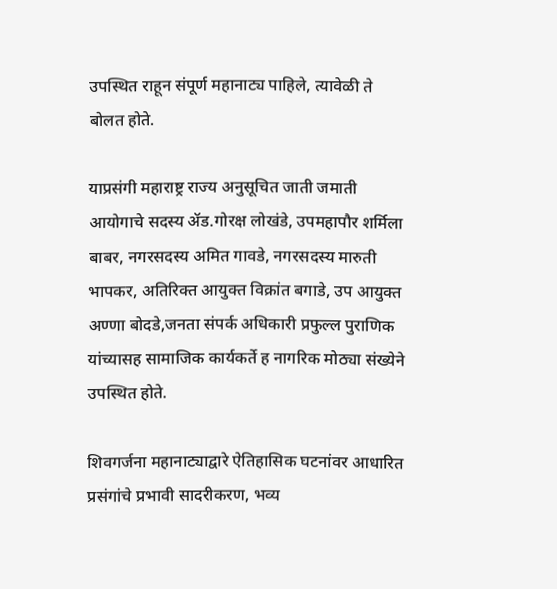उपस्थित राहून संपूर्ण महानाट्य पाहिले, त्यावेळी ते बोलत होते.

याप्रसंगी महाराष्ट्र राज्य अनुसूचित जाती जमाती आयोगाचे सदस्य ॲड.गोरक्ष लोखंडे, उपमहापौर शर्मिला बाबर, नगरसदस्य अमित गावडे, नगरसदस्य मारुती भापकर, अतिरिक्त आयुक्त विक्रांत बगाडे, उप आयुक्त अण्णा बोदडे,जनता संपर्क अधिकारी प्रफुल्ल पुराणिक यांच्यासह सामाजिक कार्यकर्ते ह नागरिक मोठ्या संख्येने उपस्थित होते.

शिवगर्जना महानाट्याद्वारे ऐतिहासिक घटनांवर आधारित प्रसंगांचे प्रभावी सादरीकरण, भव्य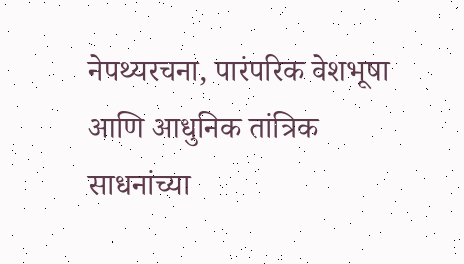नेपथ्यरचना, पारंपरिक वेशभूषा आणि आधुनिक तांत्रिक साधनांच्या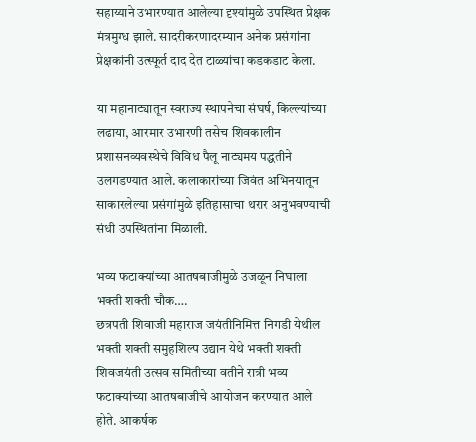सहाय्याने उभारण्यात आलेल्या दृश्यांमुळे उपस्थित प्रेक्षक मंत्रमुग्ध झाले. सादरीकरणादरम्यान अनेक प्रसंगांना प्रेक्षकांनी उत्स्फूर्त दाद देत टाळ्यांचा कडकडाट केला.

या महानाट्यातून स्वराज्य स्थापनेचा संघर्ष, किल्ल्यांच्या लढाया, आरमार उभारणी तसेच शिवकालीन प्रशासनव्यवस्थेचे विविध पैलू नाट्यमय पद्धतीने उलगडण्यात आले. कलाकारांच्या जिवंत अभिनयातून साकारलेल्या प्रसंगांमुळे इतिहासाचा थरार अनुभवण्याची संधी उपस्थितांना मिळाली.

भव्य फटाक्यांच्या आतषबाजीमुळे उजळून निघाला भक्ती शक्ती चौक….
छत्रपती शिवाजी महाराज जयंतीनिमित्त निगडी येथील भक्ती शक्ती समुहशिल्प उद्यान येथे भक्ती शक्ती शिवजयंती उत्सव समितीच्या वतीने रात्री भव्य फटाक्यांच्या आतषबाजीचे आयोजन करण्यात आले होते. आकर्षक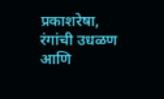प्रकाशरेषा, रंगांची उधळण आणि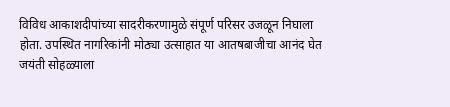विविध आकाशदीपांच्या सादरीकरणामुळे संपूर्ण परिसर उजळून निघाला होता. उपस्थित नागरिकांनी मोठ्या उत्साहात या आतषबाजीचा आनंद घेत जयंती सोहळ्याला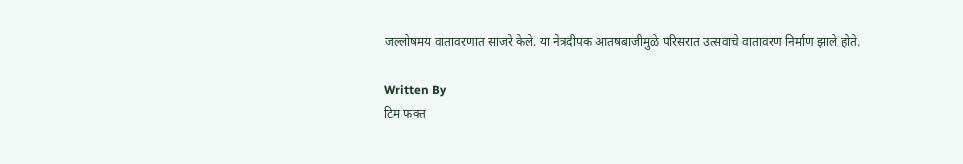जल्लोषमय वातावरणात साजरे केले. या नेत्रदीपक आतषबाजीमुळे परिसरात उत्सवाचे वातावरण निर्माण झाले होते.

Written By
टिम फक्त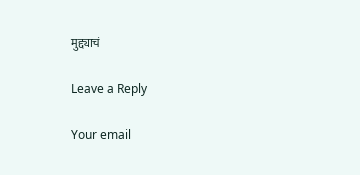मुद्द्याचं

Leave a Reply

Your email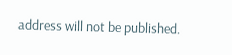address will not be published.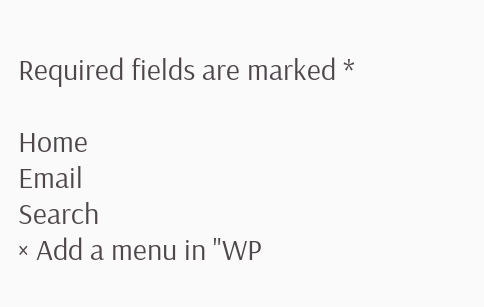Required fields are marked *

Home
Email
Search
× Add a menu in "WP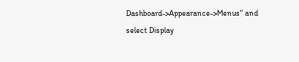Dashboard->Appearance->Menus" and select Display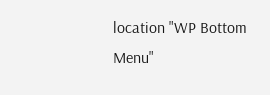location "WP Bottom Menu"